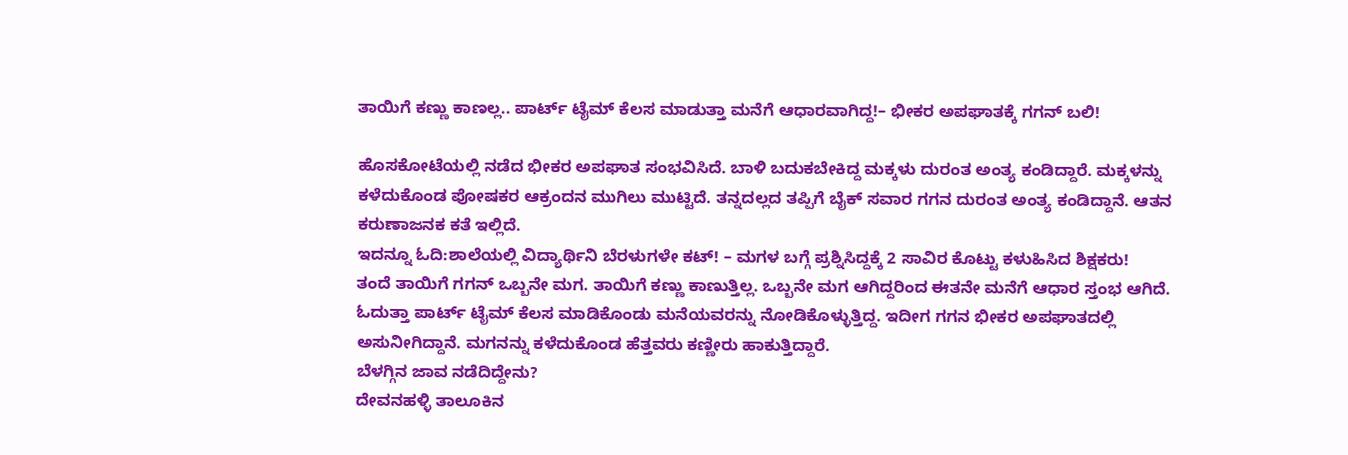ತಾಯಿಗೆ ಕಣ್ಣು ಕಾಣಲ್ಲ.. ಪಾರ್ಟ್ ಟೈಮ್ ಕೆಲಸ ಮಾಡುತ್ತಾ ಮನೆಗೆ ಆಧಾರವಾಗಿದ್ದ!– ಭೀಕರ ಅಪಘಾತಕ್ಕೆ ಗಗನ್ ಬಲಿ!

ಹೊಸಕೋಟೆಯಲ್ಲಿ ನಡೆದ ಭೀಕರ ಅಪಘಾತ ಸಂಭವಿಸಿದೆ. ಬಾಳಿ ಬದುಕಬೇಕಿದ್ದ ಮಕ್ಕಳು ದುರಂತ ಅಂತ್ಯ ಕಂಡಿದ್ದಾರೆ. ಮಕ್ಕಳನ್ನು ಕಳೆದುಕೊಂಡ ಪೋಷಕರ ಆಕ್ರಂದನ ಮುಗಿಲು ಮುಟ್ಟಿದೆ. ತನ್ನದಲ್ಲದ ತಪ್ಪಿಗೆ ಬೈಕ್ ಸವಾರ ಗಗನ ದುರಂತ ಅಂತ್ಯ ಕಂಡಿದ್ದಾನೆ. ಆತನ ಕರುಣಾಜನಕ ಕತೆ ಇಲ್ಲಿದೆ.
ಇದನ್ನೂ ಓದಿ:ಶಾಲೆಯಲ್ಲಿ ವಿದ್ಯಾರ್ಥಿನಿ ಬೆರಳುಗಳೇ ಕಟ್! – ಮಗಳ ಬಗ್ಗೆ ಪ್ರಶ್ನಿಸಿದ್ದಕ್ಕೆ 2 ಸಾವಿರ ಕೊಟ್ಟು ಕಳುಹಿಸಿದ ಶಿಕ್ಷಕರು!
ತಂದೆ ತಾಯಿಗೆ ಗಗನ್ ಒಬ್ಬನೇ ಮಗ. ತಾಯಿಗೆ ಕಣ್ಣು ಕಾಣುತ್ತಿಲ್ಲ. ಒಬ್ಬನೇ ಮಗ ಆಗಿದ್ದರಿಂದ ಈತನೇ ಮನೆಗೆ ಆಧಾರ ಸ್ತಂಭ ಆಗಿದೆ. ಓದುತ್ತಾ ಪಾರ್ಟ್ ಟೈಮ್ ಕೆಲಸ ಮಾಡಿಕೊಂಡು ಮನೆಯವರನ್ನು ನೋಡಿಕೊಳ್ಳುತ್ತಿದ್ದ. ಇದೀಗ ಗಗನ ಭೀಕರ ಅಪಘಾತದಲ್ಲಿ ಅಸುನೀಗಿದ್ದಾನೆ. ಮಗನನ್ನು ಕಳೆದುಕೊಂಡ ಹೆತ್ತವರು ಕಣ್ಣೀರು ಹಾಕುತ್ತಿದ್ದಾರೆ.
ಬೆಳಗ್ಗಿನ ಜಾವ ನಡೆದಿದ್ದೇನು?
ದೇವನಹಳ್ಳಿ ತಾಲೂಕಿನ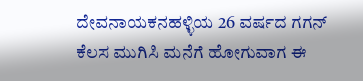ದೇವನಾಯಕನಹಳ್ಳಿಯ 26 ವರ್ಷದ ಗಗನ್ ಕೆಲಸ ಮುಗಿಸಿ ಮನೆಗೆ ಹೋಗುವಾಗ ಈ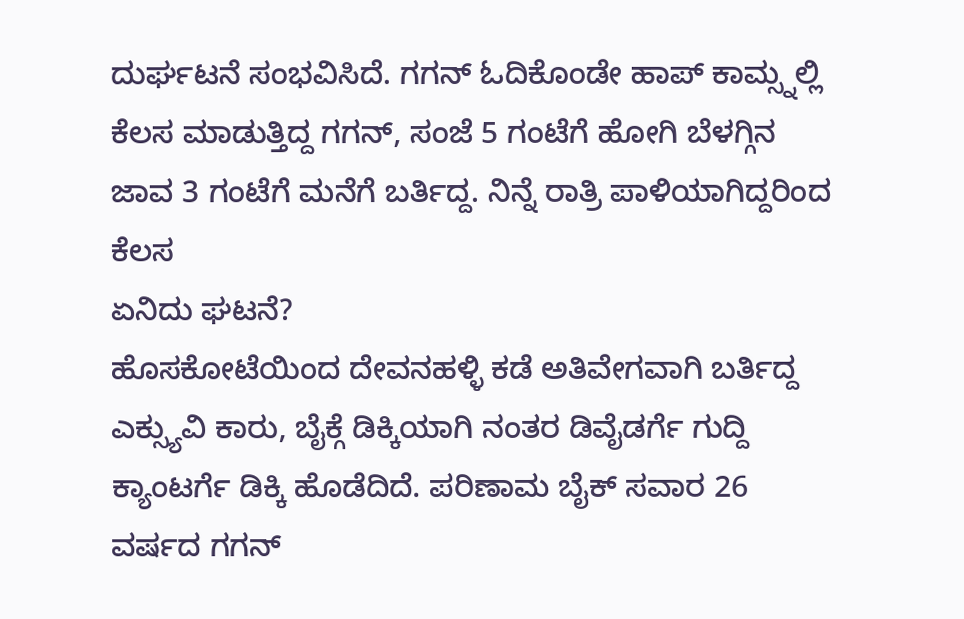ದುರ್ಘಟನೆ ಸಂಭವಿಸಿದೆ. ಗಗನ್ ಓದಿಕೊಂಡೇ ಹಾಪ್ ಕಾಮ್ಸ್ನಲ್ಲಿ ಕೆಲಸ ಮಾಡುತ್ತಿದ್ದ ಗಗನ್, ಸಂಜೆ 5 ಗಂಟೆಗೆ ಹೋಗಿ ಬೆಳಗ್ಗಿನ ಜಾವ 3 ಗಂಟೆಗೆ ಮನೆಗೆ ಬರ್ತಿದ್ದ. ನಿನ್ನೆ ರಾತ್ರಿ ಪಾಳಿಯಾಗಿದ್ದರಿಂದ ಕೆಲಸ
ಏನಿದು ಘಟನೆ?
ಹೊಸಕೋಟೆಯಿಂದ ದೇವನಹಳ್ಳಿ ಕಡೆ ಅತಿವೇಗವಾಗಿ ಬರ್ತಿದ್ದ ಎಕ್ಸ್ಯುವಿ ಕಾರು, ಬೈಕ್ಗೆ ಡಿಕ್ಕಿಯಾಗಿ ನಂತರ ಡಿವೈಡರ್ಗೆ ಗುದ್ದಿ ಕ್ಯಾಂಟರ್ಗೆ ಡಿಕ್ಕಿ ಹೊಡೆದಿದೆ. ಪರಿಣಾಮ ಬೈಕ್ ಸವಾರ 26 ವರ್ಷದ ಗಗನ್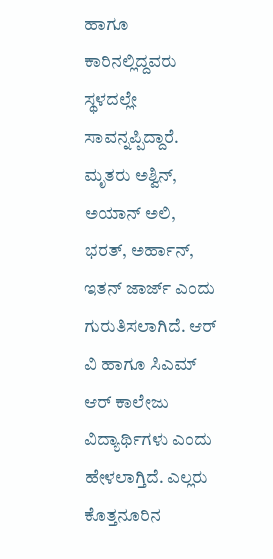ಹಾಗೂ ಕಾರಿನಲ್ಲಿದ್ದವರು ಸ್ಥಳದಲ್ಲೇ ಸಾವನ್ನಪ್ಪಿದ್ದಾರೆ. ಮೃತರು ಅಶ್ವಿನ್, ಅಯಾನ್ ಅಲಿ, ಭರತ್, ಅರ್ಹಾನ್, ಇತನ್ ಜಾರ್ಜ್ ಎಂದು ಗುರುತಿಸಲಾಗಿದೆ. ಆರ್ ವಿ ಹಾಗೂ ಸಿಎಮ್ ಆರ್ ಕಾಲೇಜು ವಿದ್ಯಾರ್ಥಿಗಳು ಎಂದು ಹೇಳಲಾಗ್ತಿದೆ. ಎಲ್ಲರು ಕೊತ್ತನೂರಿನ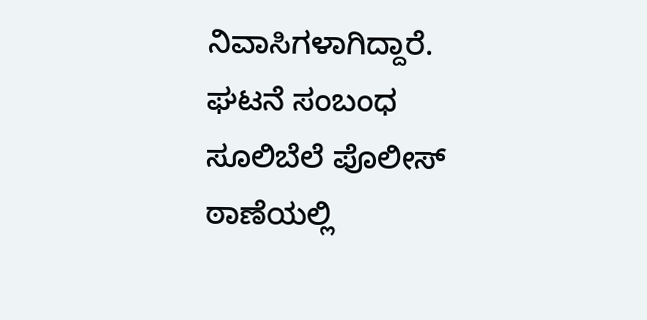ನಿವಾಸಿಗಳಾಗಿದ್ದಾರೆ. ಘಟನೆ ಸಂಬಂಧ ಸೂಲಿಬೆಲೆ ಪೊಲೀಸ್ ಠಾಣೆಯಲ್ಲಿ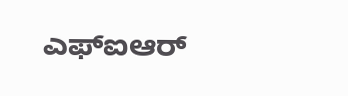ಎಫ್ಐಆರ್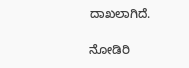ದಾಖಲಾಗಿದೆ.

ನೋಡಿರಿ